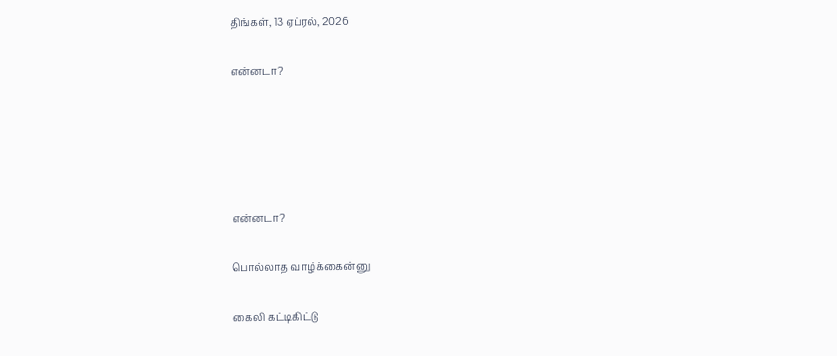திங்கள், 13 ஏப்ரல், 2026

என்னடா?





என்னடா?

பொல்லாத வாழ்க்கைன்னு

கைலி கட்டிகிட்டு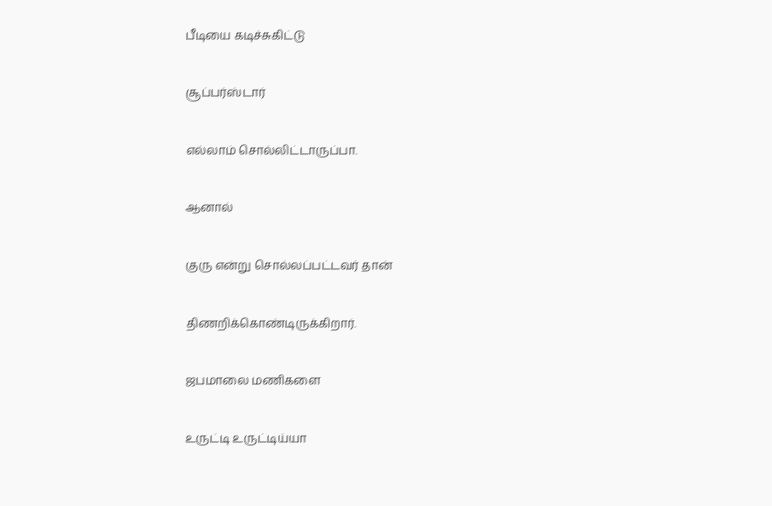பீடியை கடிச்சுகிட்டு

சூப்பர்ஸ்டார்

எல்லாம் சொல்லிட்டாருப்பா.

ஆனால்

குரு என்று சொல்லப்பட்டவர் தான்

திணறிக்கொண்டிருக்கிறார்.

ஜபமாலை மணிகளை

உருட்டி உருட்டிய்யா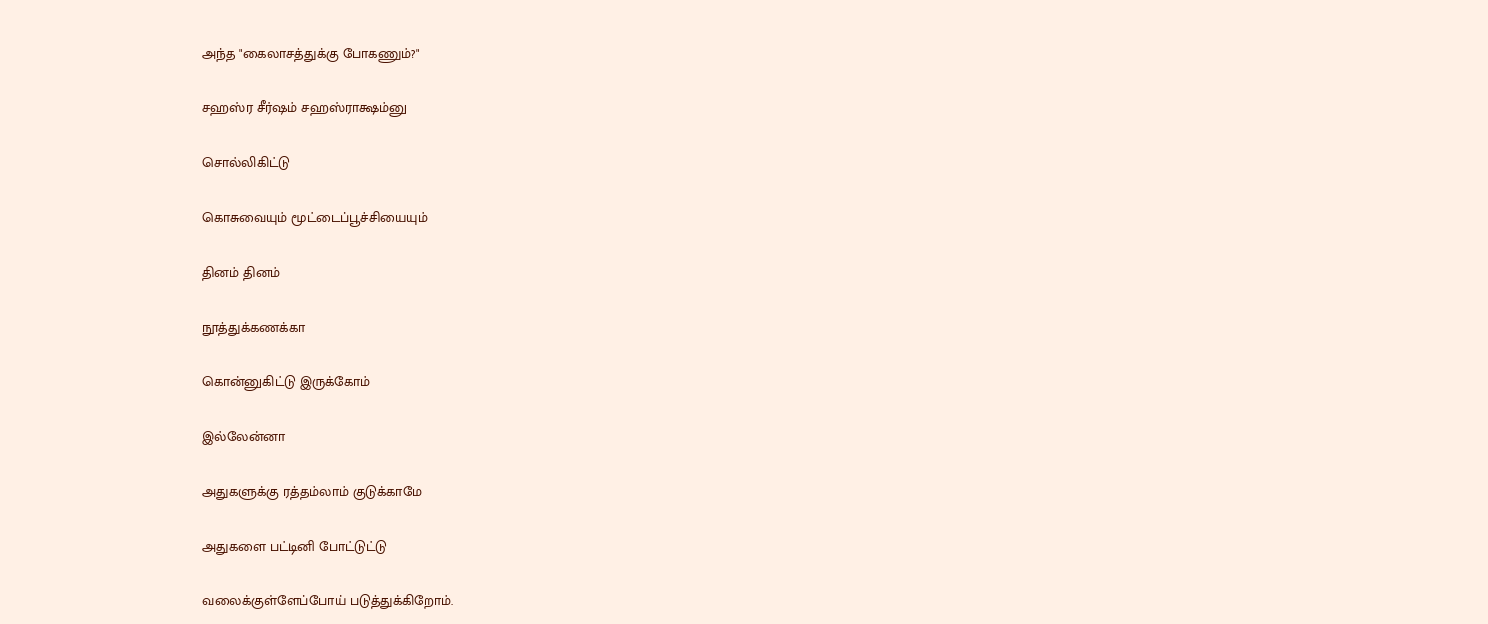அந்த "கைலாசத்துக்கு போகணும்?"

சஹஸ்ர சீர்ஷம் சஹஸ்ராக்ஷம்னு

சொல்லிகிட்டு

கொசுவையும் மூட்டைப்பூச்சியையும்

தினம் தினம்

நூத்துக்கணக்கா

கொன்னுகிட்டு இருக்கோம்

இல்லேன்னா

அதுகளுக்கு ரத்தம்லாம் குடுக்காமே

அதுகளை பட்டினி போட்டுட்டு

வலைக்குள்ளேப்போய் படுத்துக்கிறோம்.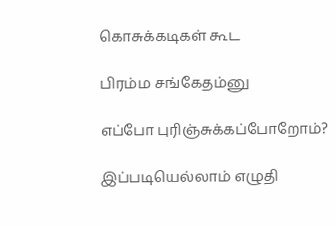கொசுக்கடிகள் கூட‌

பிரம்ம சங்கேதம்னு

எப்போ புரிஞ்சுக்கப்போறோம்?

இப்படியெல்லாம் எழுதி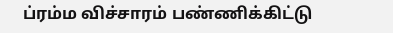ப்ரம்ம விச்சாரம் பண்ணிக்கிட்டு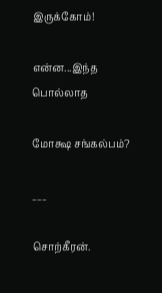இருக்கோம்!

என்ன‌...இந்த பொல்லாத

மோக்ஷ சங்கல்பம்?

___

சொற்கீரன்.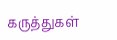கருத்துகள்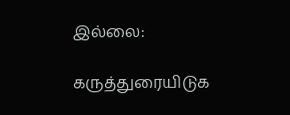இல்லை:

கருத்துரையிடுக